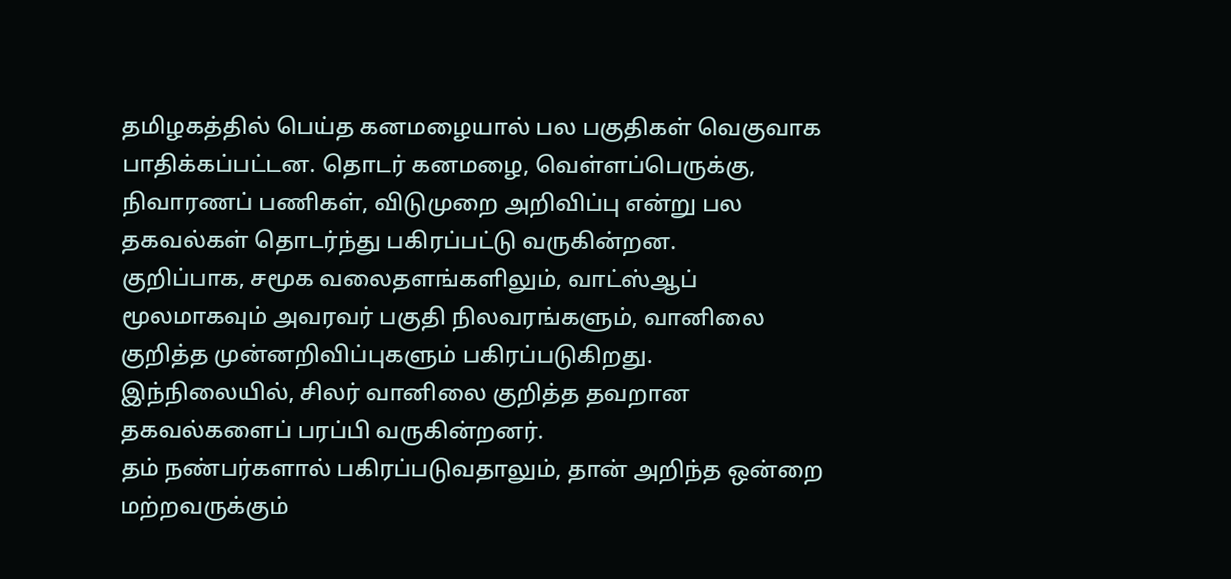தமிழகத்தில் பெய்த கனமழையால் பல பகுதிகள் வெகுவாக பாதிக்கப்பட்டன. தொடர் கனமழை, வெள்ளப்பெருக்கு, நிவாரணப் பணிகள், விடுமுறை அறிவிப்பு என்று பல தகவல்கள் தொடர்ந்து பகிரப்பட்டு வருகின்றன.
குறிப்பாக, சமூக வலைதளங்களிலும், வாட்ஸ்ஆப் மூலமாகவும் அவரவர் பகுதி நிலவரங்களும், வானிலை குறித்த முன்னறிவிப்புகளும் பகிரப்படுகிறது.
இந்நிலையில், சிலர் வானிலை குறித்த தவறான தகவல்களைப் பரப்பி வருகின்றனர்.
தம் நண்பர்களால் பகிரப்படுவதாலும், தான் அறிந்த ஒன்றை மற்றவருக்கும்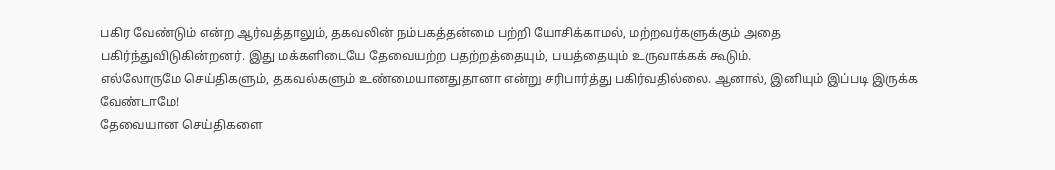பகிர வேண்டும் என்ற ஆர்வத்தாலும், தகவலின் நம்பகத்தன்மை பற்றி யோசிக்காமல், மற்றவர்களுக்கும் அதை பகிர்ந்துவிடுகின்றனர். இது மக்களிடையே தேவையற்ற பதற்றத்தையும், பயத்தையும் உருவாக்கக் கூடும்.
எல்லோருமே செய்திகளும், தகவல்களும் உண்மையானதுதானா என்று சரிபார்த்து பகிர்வதில்லை. ஆனால், இனியும் இப்படி இருக்க வேண்டாமே!
தேவையான செய்திகளை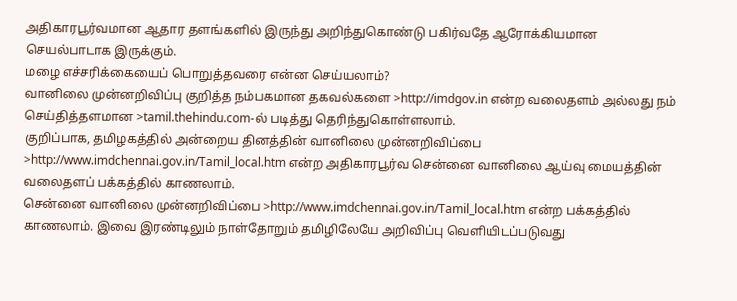அதிகாரபூர்வமான ஆதார தளங்களில் இருந்து அறிந்துகொண்டு பகிர்வதே ஆரோக்கியமான செயல்பாடாக இருக்கும்.
மழை எச்சரிக்கையைப் பொறுத்தவரை என்ன செய்யலாம்?
வானிலை முன்னறிவிப்பு குறித்த நம்பகமான தகவல்களை >http://imdgov.in என்ற வலைதளம் அல்லது நம் செய்தித்தளமான >tamil.thehindu.com-ல் படித்து தெரிந்துகொள்ளலாம்.
குறிப்பாக, தமிழகத்தில் அன்றைய தினத்தின் வானிலை முன்னறிவிப்பை >http://www.imdchennai.gov.in/Tamil_local.htm என்ற அதிகாரபூர்வ சென்னை வானிலை ஆய்வு மையத்தின் வலைதளப் பக்கத்தில் காணலாம்.
சென்னை வானிலை முன்னறிவிப்பை >http://www.imdchennai.gov.in/Tamil_local.htm என்ற பக்கத்தில் காணலாம். இவை இரண்டிலும் நாள்தோறும் தமிழிலேயே அறிவிப்பு வெளியிடப்படுவது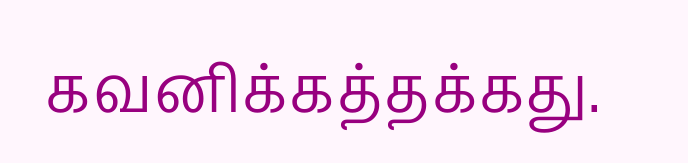கவனிக்கத்தக்கது.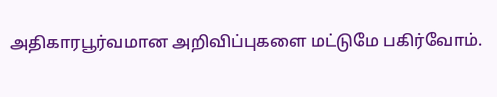அதிகாரபூர்வமான அறிவிப்புகளை மட்டுமே பகிர்வோம்.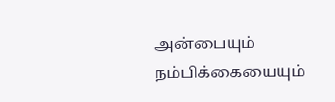அன்பையும் நம்பிக்கையையும்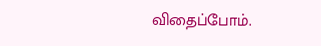விதைப்போம்.